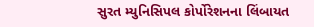સુરત મ્યુનિસિપલ કોર્પોરેશનના લિંબાયત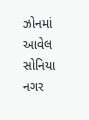ઝોનમાં આવેલ સોનિયા નગર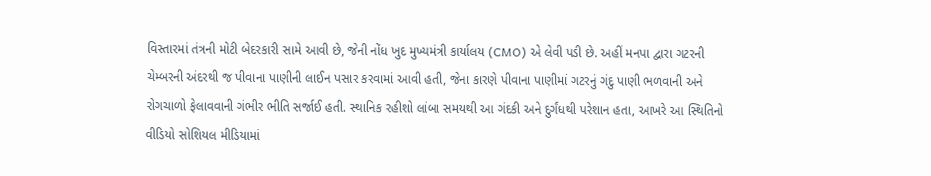વિસ્તારમાં તંત્રની મોટી બેદરકારી સામે આવી છે, જેની નોંધ ખુદ મુખ્યમંત્રી કાર્યાલય (CMO) એ લેવી પડી છે. અહીં મનપા દ્વારા ગટરની ચેમ્બરની અંદરથી જ પીવાના પાણીની લાઈન પસાર કરવામાં આવી હતી, જેના કારણે પીવાના પાણીમાં ગટરનું ગંદુ પાણી ભળવાની અને રોગચાળો ફેલાવવાની ગંભીર ભીતિ સર્જાઈ હતી. સ્થાનિક રહીશો લાંબા સમયથી આ ગંદકી અને દુર્ગંધથી પરેશાન હતા, આખરે આ સ્થિતિનો વીડિયો સોશિયલ મીડિયામાં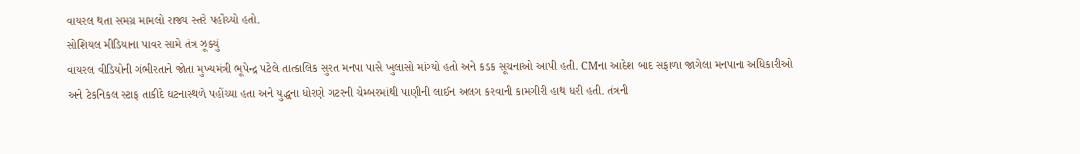વાયરલ થતા સમગ્ર મામલો રાજ્ય સ્તરે પહોંચ્યો હતો.
સોશિયલ મીડિયાના પાવર સામે તંત્ર ઝૂક્યું
વાયરલ વીડિયોની ગંભીરતાને જોતા મુખ્યમંત્રી ભૂપેન્દ્ર પટેલે તાત્કાલિક સુરત મનપા પાસે ખુલાસો માંગ્યો હતો અને કડક સૂચનાઓ આપી હતી. CMના આદેશ બાદ સફાળા જાગેલા મનપાના અધિકારીઓ અને ટેકનિકલ સ્ટાફ તાકીદે ઘટનાસ્થળે પહોંચ્યા હતા અને યુદ્ધના ધોરણે ગટરની ચેમ્બરમાંથી પાણીની લાઈન અલગ કરવાની કામગીરી હાથ ધરી હતી. તંત્રની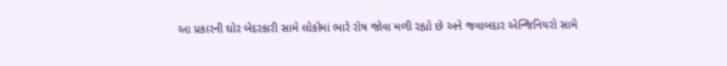આ પ્રકારની ઘોર બેદરકારી સામે લોકોમાં ભારે રોષ જોવા મળી રહ્યો છે અને જવાબદાર એન્જિનિયરો સામે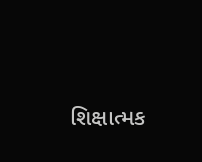શિક્ષાત્મક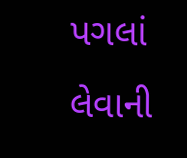પગલાં લેવાની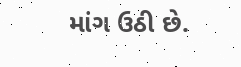માંગ ઉઠી છે.